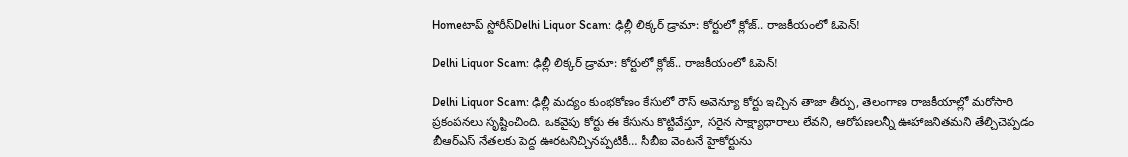Homeటాప్ స్టోరీస్Delhi Liquor Scam: ఢిల్లీ లిక్కర్ డ్రామా: కోర్టులో క్లోజ్.. రాజకీయంలో ఓపెన్!

Delhi Liquor Scam: ఢిల్లీ లిక్కర్ డ్రామా: కోర్టులో క్లోజ్.. రాజకీయంలో ఓపెన్!

Delhi Liquor Scam: ఢిల్లీ మద్యం కుంభకోణం కేసులో రౌస్ అవెన్యూ కోర్టు ఇచ్చిన తాజా తీర్పు, తెలంగాణ రాజకీయాల్లో మరోసారి ప్రకంపనలు సృష్టించింది. ఒకవైపు కోర్టు ఈ కేసును కొట్టివేస్తూ, సరైన సాక్ష్యాధారాలు లేవని, ఆరోపణలన్నీ ఊహాజనితమని తేల్చిచెప్పడం బీఆర్ఎస్ నేతలకు పెద్ద ఊరటనిచ్చినప్పటికీ… సీబీఐ వెంటనే హైకోర్టును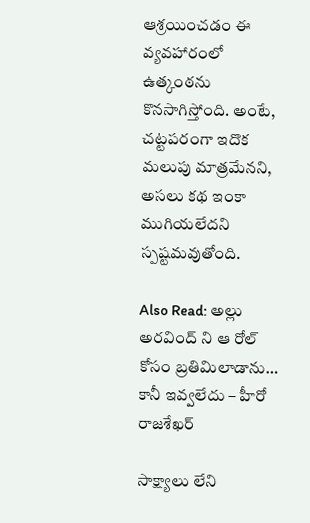ఆశ్రయించడం ఈ వ్యవహారంలో ఉత్కంఠను కొనసాగిస్తోంది. అంటే, చట్టపరంగా ఇదొక మలుపు మాత్రమేనని, అసలు కథ ఇంకా ముగియలేదని స్పష్టమవుతోంది.

Also Read: అల్లు అరవింద్ ని ఆ రోల్ కోసం బ్రతిమిలాడాను… కానీ ఇవ్వలేదు – హీరో రాజశేఖర్

సాక్ష్యాలు లేని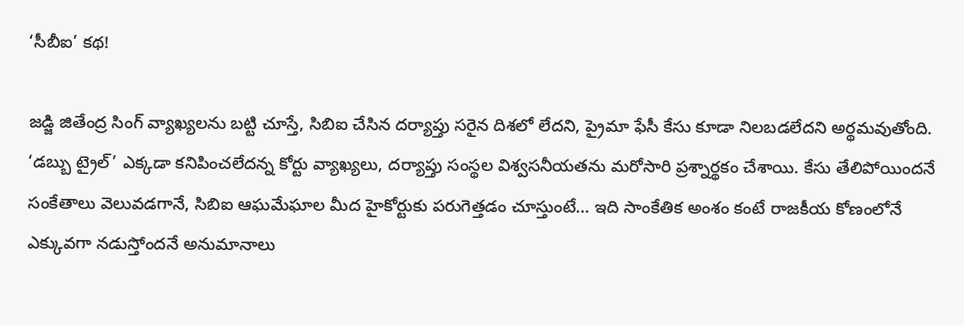‘సీబీఐ’ కథ!

జడ్జి జితేంద్ర సింగ్ వ్యాఖ్యలను బట్టి చూస్తే, సిబిఐ చేసిన దర్యాప్తు సరైన దిశలో లేదని, ప్రైమా ఫేసీ కేసు కూడా నిలబడలేదని అర్థమవుతోంది. ‘డబ్బు ట్రైల్’ ఎక్కడా కనిపించలేదన్న కోర్టు వ్యాఖ్యలు, దర్యాప్తు సంస్థల విశ్వసనీయతను మరోసారి ప్రశ్నార్థకం చేశాయి. కేసు తేలిపోయిందనే సంకేతాలు వెలువడగానే, సిబిఐ ఆఘమేఘాల మీద హైకోర్టుకు పరుగెత్తడం చూస్తుంటే… ఇది సాంకేతిక అంశం కంటే రాజకీయ కోణంలోనే ఎక్కువగా నడుస్తోందనే అనుమానాలు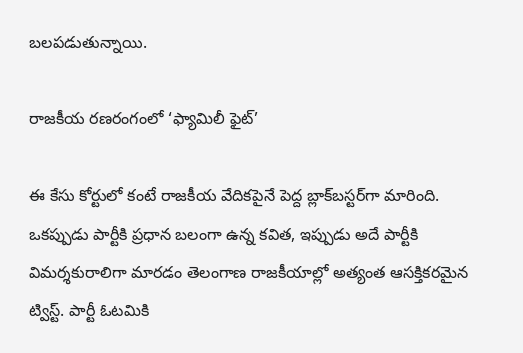బలపడుతున్నాయి.

రాజకీయ రణరంగంలో ‘ఫ్యామిలీ ఫైట్’

ఈ కేసు కోర్టులో కంటే రాజకీయ వేదికపైనే పెద్ద బ్లాక్‌బస్టర్‌గా మారింది. ఒకప్పుడు పార్టీకి ప్రధాన బలంగా ఉన్న కవిత, ఇప్పుడు అదే పార్టీకి విమర్శకురాలిగా మారడం తెలంగాణ రాజకీయాల్లో అత్యంత ఆసక్తికరమైన ట్విస్ట్. పార్టీ ఓటమికి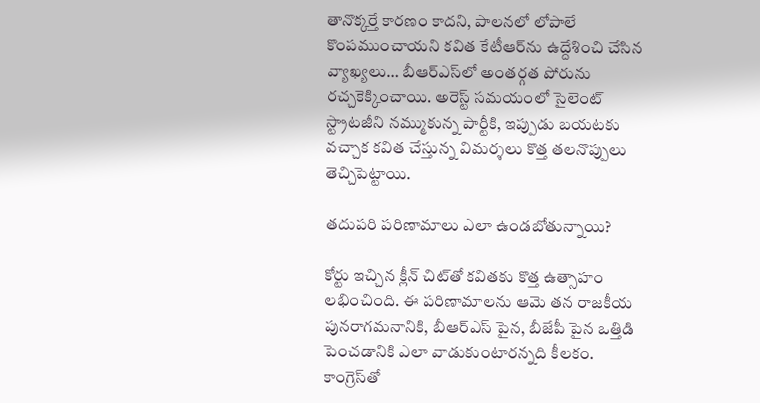తానొక్కర్తే కారణం కాదని, పాలనలో లోపాలే కొంపముంచాయని కవిత కేటీఆర్‌ను ఉద్దేశించి చేసిన వ్యాఖ్యలు… బీఆర్ఎస్‌లో అంతర్గత పోరును రచ్చకెక్కించాయి. అరెస్ట్ సమయంలో సైలెంట్ స్ట్రాటజీని నమ్ముకున్న పార్టీకి, ఇప్పుడు బయటకు వచ్చాక కవిత చేస్తున్న విమర్శలు కొత్త తలనొప్పులు తెచ్చిపెట్టాయి.

తదుపరి పరిణామాలు ఎలా ఉండబోతున్నాయి?

కోర్టు ఇచ్చిన క్లీన్ చిట్‌తో కవితకు కొత్త ఉత్సాహం లభించింది. ఈ పరిణామాలను ఆమె తన రాజకీయ పునరాగమనానికి, బీఆర్ఎస్ పైన, బీజేపీ పైన ఒత్తిడి పెంచడానికి ఎలా వాడుకుంటారన్నది కీలకం. కాంగ్రెస్‌తో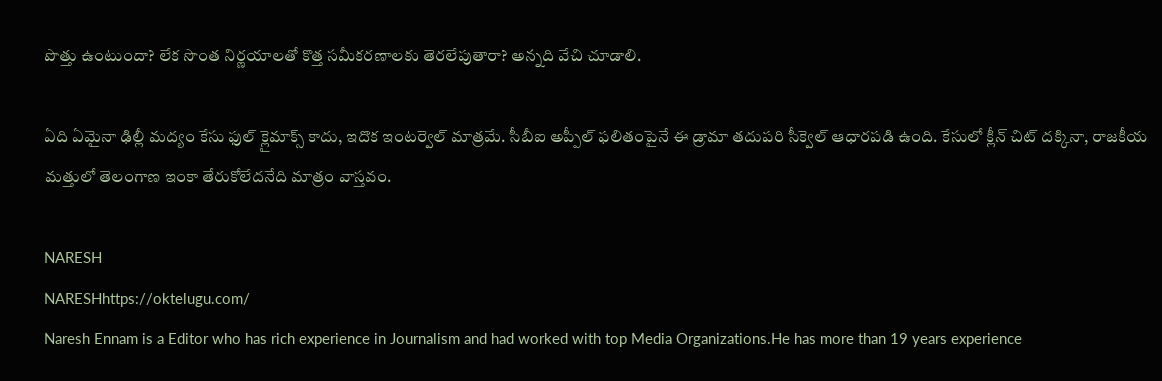పొత్తు ఉంటుందా? లేక సొంత నిర్ణయాలతో కొత్త సమీకరణాలకు తెరలేపుతారా? అన్నది వేచి చూడాలి.

ఏది ఏమైనా ఢిల్లీ మద్యం కేసు ఫుల్ క్లైమాక్స్ కాదు, ఇదొక ఇంటర్వెల్ మాత్రమే. సీబీఐ అప్పీల్ ఫలితంపైనే ఈ డ్రామా తదుపరి సీక్వెల్ ఆధారపడి ఉంది. కేసులో క్లీన్ చిట్ దక్కినా, రాజకీయ మత్తులో తెలంగాణ ఇంకా తేరుకోలేదనేది మాత్రం వాస్తవం.

NARESH
NARESHhttps://oktelugu.com/
Naresh Ennam is a Editor who has rich experience in Journalism and had worked with top Media Organizations.He has more than 19 years experience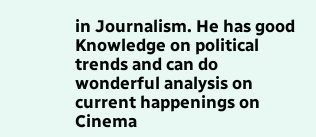in Journalism. He has good Knowledge on political trends and can do wonderful analysis on current happenings on Cinema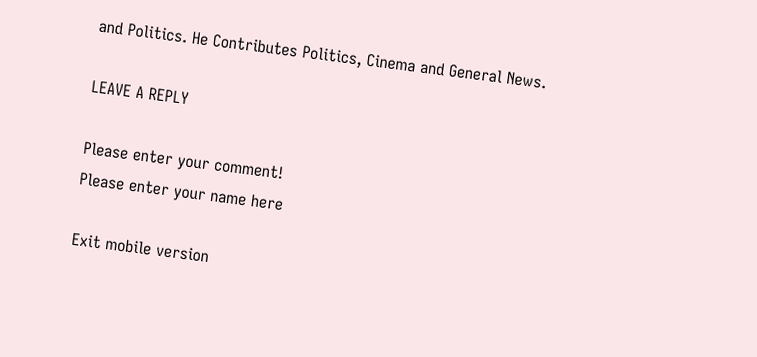and Politics. He Contributes Politics, Cinema and General News.

LEAVE A REPLY

Please enter your comment!
Please enter your name here

Exit mobile version